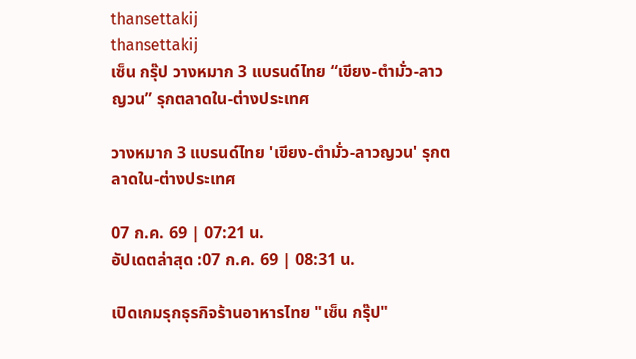thansettakij
thansettakij
เซ็น กรุ๊ป วางหมาก 3 แบรนด์ไทย “เขียง-ตำมั่ว-ลาวญวน” รุกตลาดใน-ต่างประเทศ

วางหมาก 3 แบรนด์ไทย 'เขียง-ตำมั่ว-ลาวญวน' รุกตลาดใน-ต่างประเทศ

07 ก.ค. 69 | 07:21 น.
อัปเดตล่าสุด :07 ก.ค. 69 | 08:31 น.

เปิดเกมรุกธุรกิจร้านอาหารไทย "เซ็น กรุ๊ป"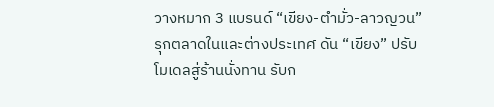วางหมาก 3 แบรนด์ “เขียง-ตำมั่ว-ลาวญวน” รุกตลาดในและต่างประเทศ ดัน “เขียง” ปรับโมเดลสู่ร้านนั่งทาน รับก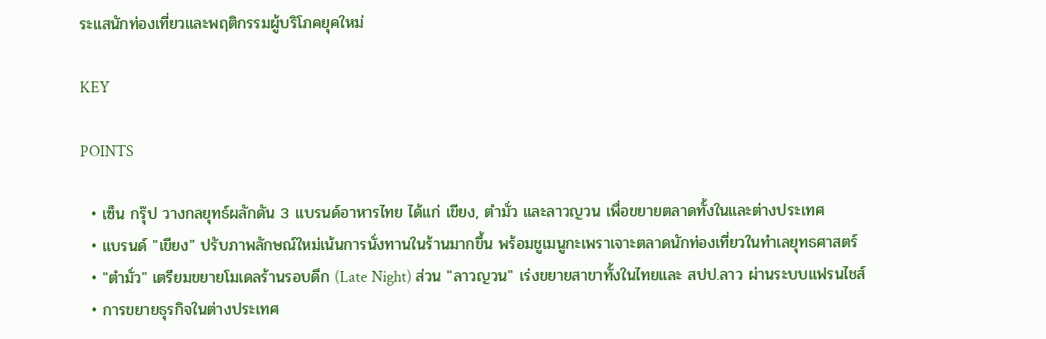ระแสนักท่องเที่ยวและพฤติกรรมผู้บริโภคยุคใหม่

KEY

POINTS

  • เซ็น กรุ๊ป วางกลยุทธ์ผลักดัน 3 แบรนด์อาหารไทย ได้แก่ เขียง, ตำมั่ว และลาวญวน เพื่อขยายตลาดทั้งในและต่างประเทศ
  • แบรนด์ "เขียง" ปรับภาพลักษณ์ใหม่เน้นการนั่งทานในร้านมากขึ้น พร้อมชูเมนูกะเพราเจาะตลาดนักท่องเที่ยวในทำเลยุทธศาสตร์
  • "ตำมั่ว" เตรียมขยายโมเดลร้านรอบดึก (Late Night) ส่วน "ลาวญวน" เร่งขยายสาขาทั้งในไทยและ สปป.ลาว ผ่านระบบแฟรนไชส์
  • การขยายธุรกิจในต่างประเทศ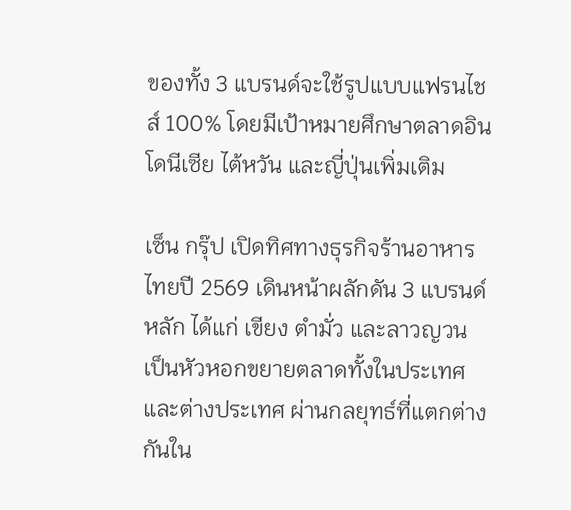ของทั้ง 3 แบรนด์จะใช้รูปแบบแฟรนไชส์ 100% โดยมีเป้าหมายศึกษาตลาดอินโดนีเซีย ไต้หวัน และญี่ปุ่นเพิ่มเติม

เซ็น กรุ๊ป เปิดทิศทางธุรกิจร้านอาหารไทยปี 2569 เดินหน้าผลักดัน 3 แบรนด์หลัก ได้แก่ เขียง ตำมั่ว และลาวญวน เป็นหัวหอกขยายตลาดทั้งในประเทศและต่างประเทศ ผ่านกลยุทธ์ที่แตกต่างกันใน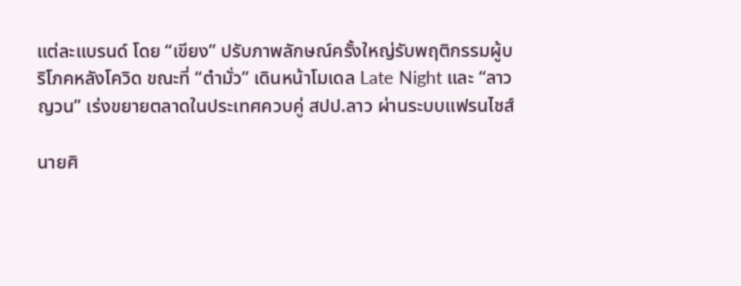แต่ละแบรนด์ โดย “เขียง” ปรับภาพลักษณ์ครั้งใหญ่รับพฤติกรรมผู้บริโภคหลังโควิด ขณะที่ “ตำมั่ว” เดินหน้าโมเดล Late Night และ “ลาวญวน” เร่งขยายตลาดในประเทศควบคู่ สปป.ลาว ผ่านระบบแฟรนไชส์

นายศิ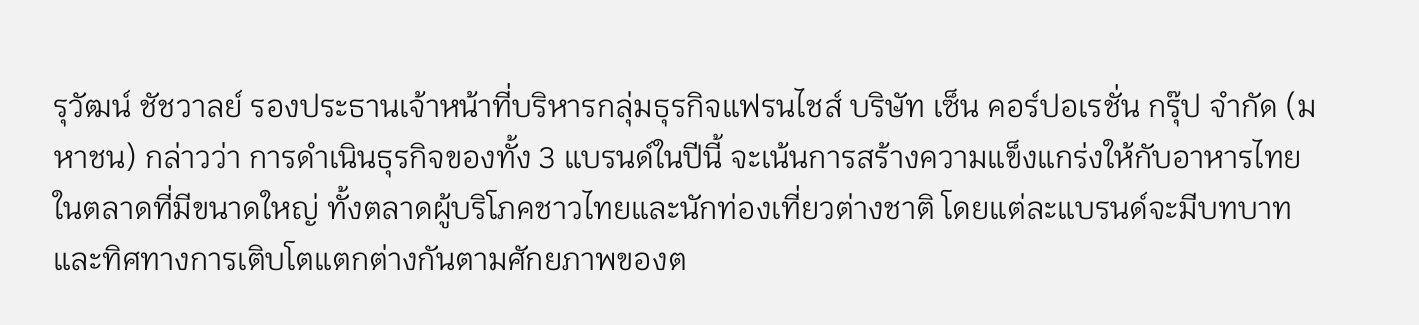รุวัฒน์ ชัชวาลย์ รองประธานเจ้าหน้าที่บริหารกลุ่มธุรกิจแฟรนไชส์ บริษัท เซ็น คอร์ปอเรชั่น กรุ๊ป จำกัด (มหาชน) กล่าวว่า การดำเนินธุรกิจของทั้ง 3 แบรนด์ในปีนี้ จะเน้นการสร้างความแข็งแกร่งให้กับอาหารไทยในตลาดที่มีขนาดใหญ่ ทั้งตลาดผู้บริโภคชาวไทยและนักท่องเที่ยวต่างชาติ โดยแต่ละแบรนด์จะมีบทบาทและทิศทางการเติบโตแตกต่างกันตามศักยภาพของต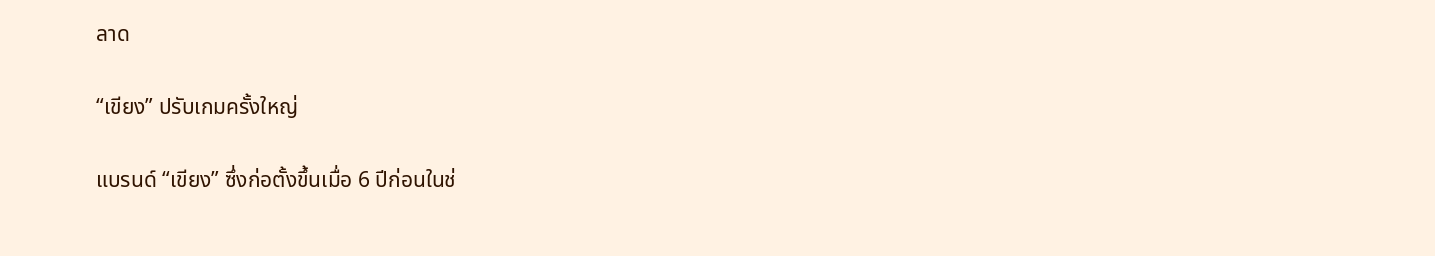ลาด

“เขียง” ปรับเกมครั้งใหญ่

แบรนด์ “เขียง” ซึ่งก่อตั้งขึ้นเมื่อ 6 ปีก่อนในช่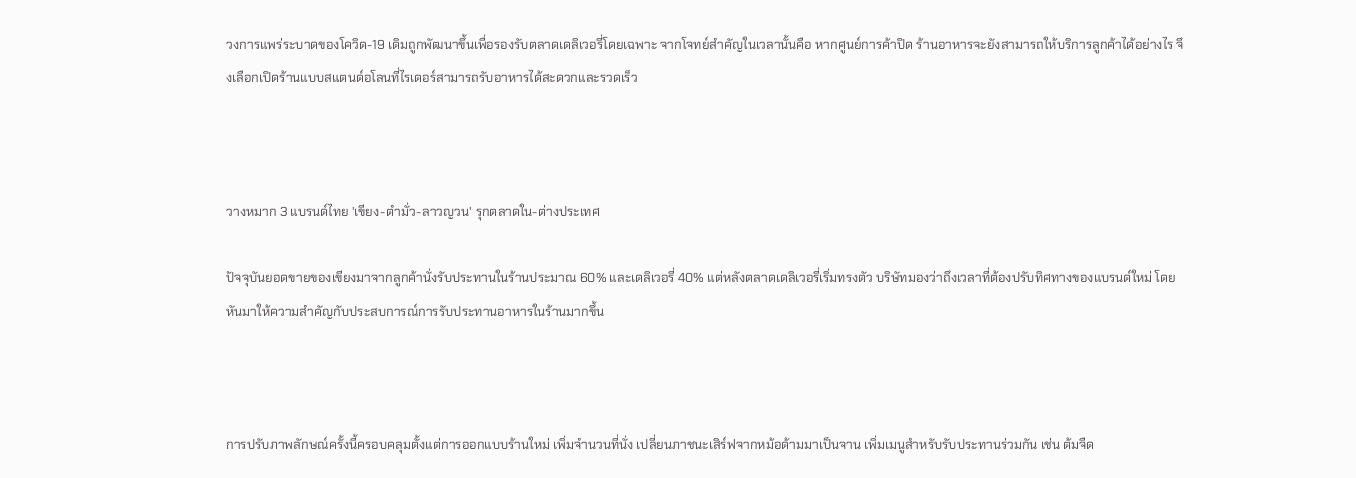วงการแพร่ระบาดของโควิด-19 เดิมถูกพัฒนาขึ้นเพื่อรองรับตลาดเดลิเวอรี่โดยเฉพาะ จากโจทย์สำคัญในเวลานั้นคือ หากศูนย์การค้าปิด ร้านอาหารจะยังสามารถให้บริการลูกค้าได้อย่างไร จึงเลือกเปิดร้านแบบสแตนด์อโลนที่ไรเดอร์สามารถรับอาหารได้สะดวกและรวดเร็ว



วางหมาก 3 แบรนด์ไทย 'เขียง-ตำมั่ว-ลาวญวน' รุกตลาดใน-ต่างประเทศ

ปัจจุบันยอดขายของเขียงมาจากลูกค้านั่งรับประทานในร้านประมาณ 60% และเดลิเวอรี่ 40% แต่หลังตลาดเดลิเวอรี่เริ่มทรงตัว บริษัทมองว่าถึงเวลาที่ต้องปรับทิศทางของแบรนด์ใหม่ โดยหันมาให้ความสำคัญกับประสบการณ์การรับประทานอาหารในร้านมากขึ้น



การปรับภาพลักษณ์ครั้งนี้ครอบคลุมตั้งแต่การออกแบบร้านใหม่ เพิ่มจำนวนที่นั่ง เปลี่ยนภาชนะเสิร์ฟจากหม้อด้ามมาเป็นจาน เพิ่มเมนูสำหรับรับประทานร่วมกัน เช่น ต้มจืด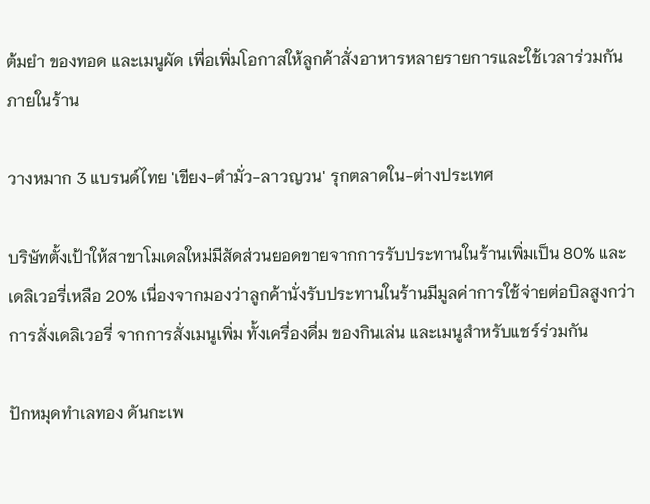ต้มยำ ของทอด และเมนูผัด เพื่อเพิ่มโอกาสให้ลูกค้าสั่งอาหารหลายรายการและใช้เวลาร่วมกันภายในร้าน

วางหมาก 3 แบรนด์ไทย 'เขียง-ตำมั่ว-ลาวญวน' รุกตลาดใน-ต่างประเทศ

บริษัทตั้งเป้าให้สาขาโมเดลใหม่มีสัดส่วนยอดขายจากการรับประทานในร้านเพิ่มเป็น 80% และเดลิเวอรี่เหลือ 20% เนื่องจากมองว่าลูกค้านั่งรับประทานในร้านมีมูลค่าการใช้จ่ายต่อบิลสูงกว่าการสั่งเดลิเวอรี่ จากการสั่งเมนูเพิ่ม ทั้งเครื่องดื่ม ของกินเล่น และเมนูสำหรับแชร์ร่วมกัน

ปักหมุดทำเลทอง ดันกะเพ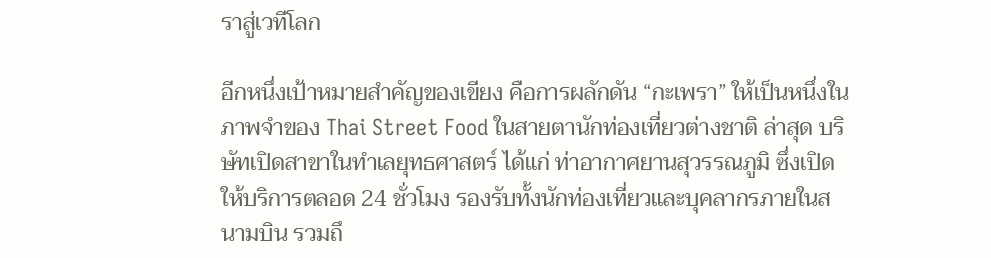ราสู่เวทีโลก

อีกหนึ่งเป้าหมายสำคัญของเขียง คือการผลักดัน “กะเพรา” ให้เป็นหนึ่งในภาพจำของ Thai Street Food ในสายตานักท่องเที่ยวต่างชาติ ล่าสุด บริษัทเปิดสาขาในทำเลยุทธศาสตร์ ได้แก่ ท่าอากาศยานสุวรรณภูมิ ซึ่งเปิดให้บริการตลอด 24 ชั่วโมง รองรับทั้งนักท่องเที่ยวและบุคลากรภายในสนามบิน รวมถึ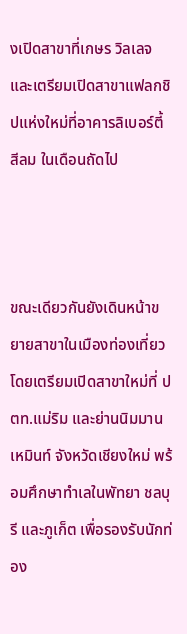งเปิดสาขาที่เกษร วิลเลจ และเตรียมเปิดสาขาแฟลกชิปแห่งใหม่ที่อาคารลิเบอร์ตี้ สีลม ในเดือนถัดไป



ขณะเดียวกันยังเดินหน้าขยายสาขาในเมืองท่องเที่ยว โดยเตรียมเปิดสาขาใหม่ที่ ปตท.แม่ริม และย่านนิมมานเหมินท์ จังหวัดเชียงใหม่ พร้อมศึกษาทำเลในพัทยา ชลบุรี และภูเก็ต เพื่อรองรับนักท่อง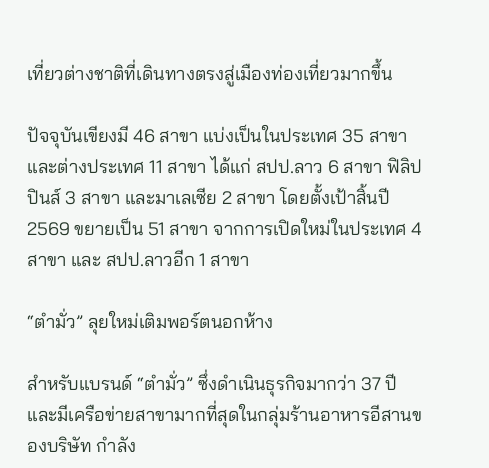เที่ยวต่างชาติที่เดินทางตรงสู่เมืองท่องเที่ยวมากขึ้น

ปัจจุบันเขียงมี 46 สาขา แบ่งเป็นในประเทศ 35 สาขา และต่างประเทศ 11 สาขา ได้แก่ สปป.ลาว 6 สาขา ฟิลิปปินส์ 3 สาขา และมาเลเซีย 2 สาขา โดยตั้งเป้าสิ้นปี 2569 ขยายเป็น 51 สาขา จากการเปิดใหม่ในประเทศ 4 สาขา และ สปป.ลาวอีก 1 สาขา

“ตำมั่ว” ลุยใหม่เติมพอร์ตนอกห้าง

สำหรับแบรนด์ “ตำมั่ว” ซึ่งดำเนินธุรกิจมากว่า 37 ปี และมีเครือข่ายสาขามากที่สุดในกลุ่มร้านอาหารอีสานของบริษัท กำลัง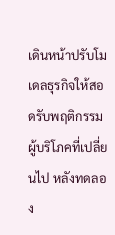เดินหน้าปรับโมเดลธุรกิจให้สอดรับพฤติกรรมผู้บริโภคที่เปลี่ยนไป หลังทดลอง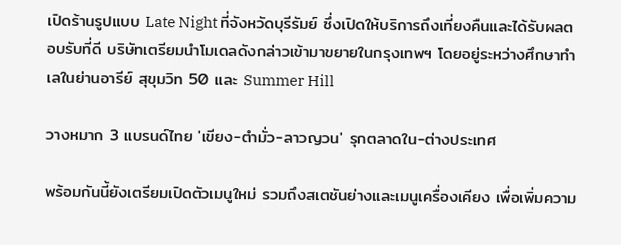เปิดร้านรูปแบบ Late Night ที่จังหวัดบุรีรัมย์ ซึ่งเปิดให้บริการถึงเที่ยงคืนและได้รับผลตอบรับที่ดี บริษัทเตรียมนำโมเดลดังกล่าวเข้ามาขยายในกรุงเทพฯ โดยอยู่ระหว่างศึกษาทำเลในย่านอารีย์ สุขุมวิท 50 และ Summer Hill

วางหมาก 3 แบรนด์ไทย 'เขียง-ตำมั่ว-ลาวญวน' รุกตลาดใน-ต่างประเทศ

พร้อมกันนี้ยังเตรียมเปิดตัวเมนูใหม่ รวมถึงสเตชันย่างและเมนูเครื่องเคียง เพื่อเพิ่มความ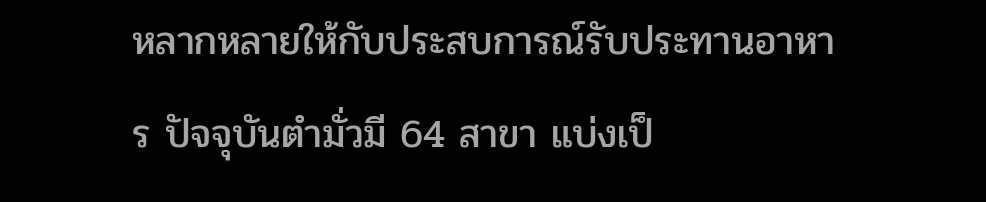หลากหลายให้กับประสบการณ์รับประทานอาหาร ปัจจุบันตำมั่วมี 64 สาขา แบ่งเป็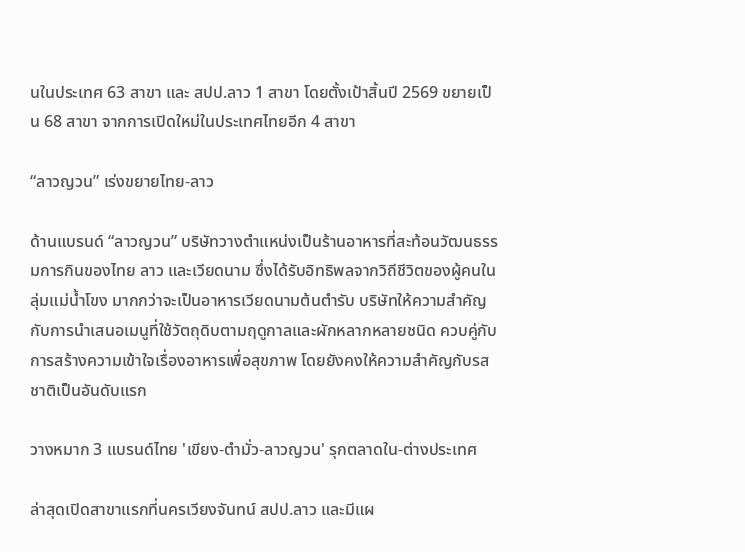นในประเทศ 63 สาขา และ สปป.ลาว 1 สาขา โดยตั้งเป้าสิ้นปี 2569 ขยายเป็น 68 สาขา จากการเปิดใหม่ในประเทศไทยอีก 4 สาขา

“ลาวญวน” เร่งขยายไทย-ลาว

ด้านแบรนด์ “ลาวญวน” บริษัทวางตำแหน่งเป็นร้านอาหารที่สะท้อนวัฒนธรรมการกินของไทย ลาว และเวียดนาม ซึ่งได้รับอิทธิพลจากวิถีชีวิตของผู้คนในลุ่มแม่น้ำโขง มากกว่าจะเป็นอาหารเวียดนามต้นตำรับ บริษัทให้ความสำคัญกับการนำเสนอเมนูที่ใช้วัตถุดิบตามฤดูกาลและผักหลากหลายชนิด ควบคู่กับการสร้างความเข้าใจเรื่องอาหารเพื่อสุขภาพ โดยยังคงให้ความสำคัญกับรสชาติเป็นอันดับแรก

วางหมาก 3 แบรนด์ไทย 'เขียง-ตำมั่ว-ลาวญวน' รุกตลาดใน-ต่างประเทศ

ล่าสุดเปิดสาขาแรกที่นครเวียงจันทน์ สปป.ลาว และมีแผ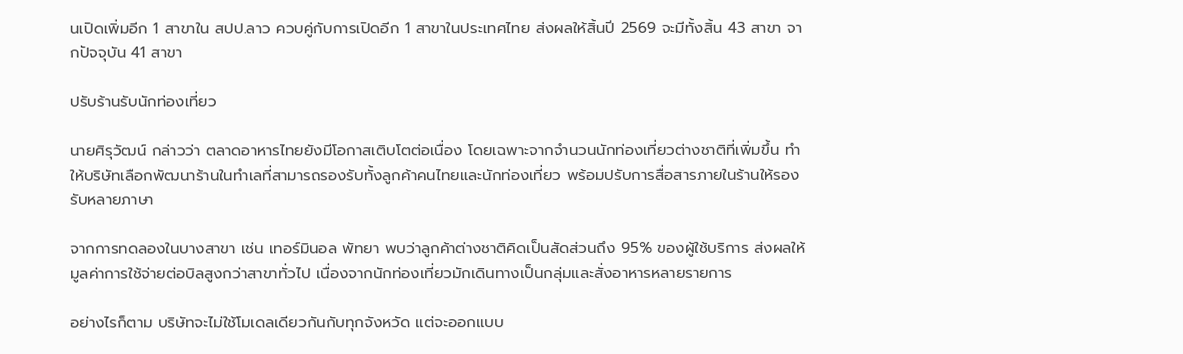นเปิดเพิ่มอีก 1 สาขาใน สปป.ลาว ควบคู่กับการเปิดอีก 1 สาขาในประเทศไทย ส่งผลให้สิ้นปี 2569 จะมีทั้งสิ้น 43 สาขา จากปัจจุบัน 41 สาขา

ปรับร้านรับนักท่องเที่ยว

นายศิรุวัฒน์ กล่าวว่า ตลาดอาหารไทยยังมีโอกาสเติบโตต่อเนื่อง โดยเฉพาะจากจำนวนนักท่องเที่ยวต่างชาติที่เพิ่มขึ้น ทำให้บริษัทเลือกพัฒนาร้านในทำเลที่สามารถรองรับทั้งลูกค้าคนไทยและนักท่องเที่ยว พร้อมปรับการสื่อสารภายในร้านให้รองรับหลายภาษา

จากการทดลองในบางสาขา เช่น เทอร์มินอล พัทยา พบว่าลูกค้าต่างชาติคิดเป็นสัดส่วนถึง 95% ของผู้ใช้บริการ ส่งผลให้มูลค่าการใช้จ่ายต่อบิลสูงกว่าสาขาทั่วไป เนื่องจากนักท่องเที่ยวมักเดินทางเป็นกลุ่มและสั่งอาหารหลายรายการ

อย่างไรก็ตาม บริษัทจะไม่ใช้โมเดลเดียวกันกับทุกจังหวัด แต่จะออกแบบ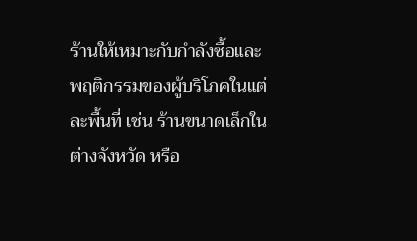ร้านให้เหมาะกับกำลังซื้อและพฤติกรรมของผู้บริโภคในแต่ละพื้นที่ เช่น ร้านขนาดเล็กในต่างจังหวัด หรือ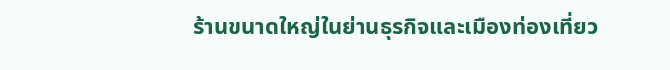ร้านขนาดใหญ่ในย่านธุรกิจและเมืองท่องเที่ยว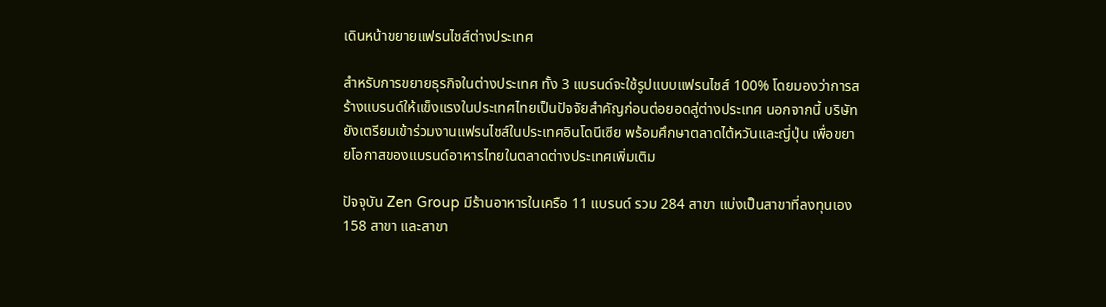เดินหน้าขยายแฟรนไชส์ต่างประเทศ

สำหรับการขยายธุรกิจในต่างประเทศ ทั้ง 3 แบรนด์จะใช้รูปแบบแฟรนไชส์ 100% โดยมองว่าการสร้างแบรนด์ให้แข็งแรงในประเทศไทยเป็นปัจจัยสำคัญก่อนต่อยอดสู่ต่างประเทศ นอกจากนี้ บริษัทยังเตรียมเข้าร่วมงานแฟรนไชส์ในประเทศอินโดนีเซีย พร้อมศึกษาตลาดไต้หวันและญี่ปุ่น เพื่อขยายโอกาสของแบรนด์อาหารไทยในตลาดต่างประเทศเพิ่มเติม

ปัจจุบัน Zen Group มีร้านอาหารในเครือ 11 แบรนด์ รวม 284 สาขา แบ่งเป็นสาขาที่ลงทุนเอง 158 สาขา และสาขา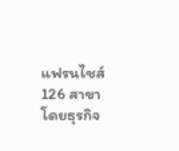แฟรนไชส์ 126 สาขา โดยธุรกิจ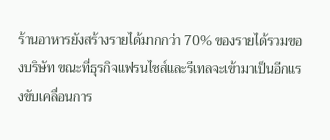ร้านอาหารยังสร้างรายได้มากกว่า 70% ของรายได้รวมของบริษัท ขณะที่ธุรกิจแฟรนไชส์และรีเทลจะเข้ามาเป็นอีกแรงขับเคลื่อนการ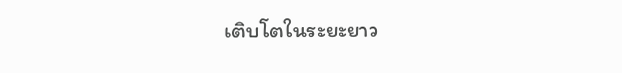เติบโตในระยะยาว